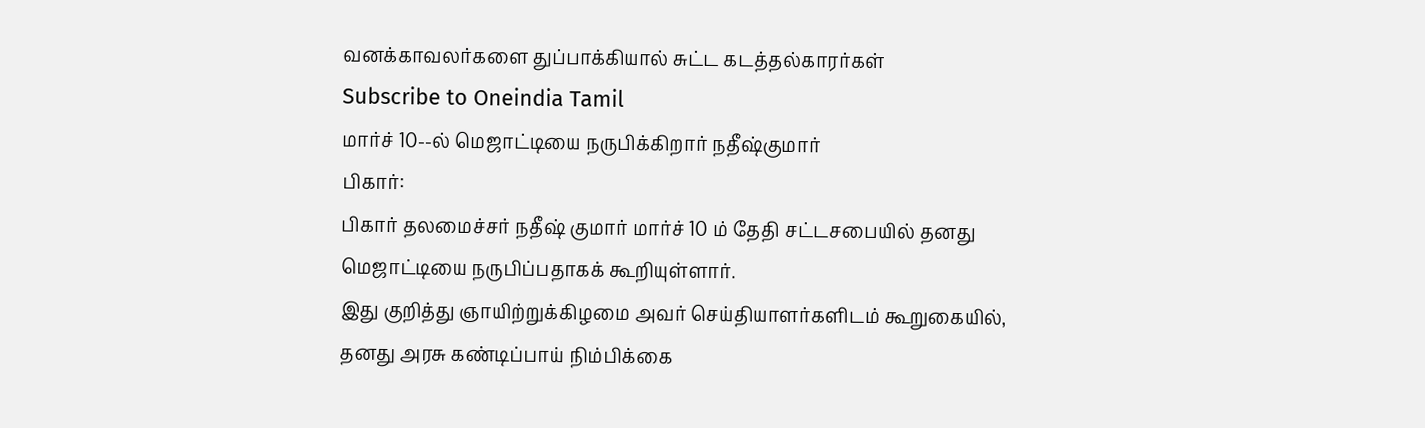வனக்காவலர்களை துப்பாக்கியால் சுட்ட கடத்தல்காரர்கள்
Subscribe to Oneindia Tamil
மார்ச் 10--ல் மெஜாட்டியை நருபிக்கிறார் நதீஷ்குமார்
பிகார்:
பிகார் தலமைச்சர் நதீஷ் குமார் மார்ச் 10 ம் தேதி சட்டசபையில் தனது மெஜாட்டியை நருபிப்பதாகக் கூறியுள்ளார்.
இது குறித்து ஞாயிற்றுக்கிழமை அவர் செய்தியாளர்களிடம் கூறுகையில், தனது அரசு கண்டிப்பாய் நிம்பிக்கை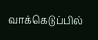வாக்கெடுப்பில்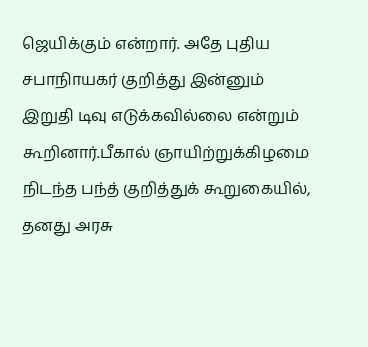ஜெயிக்கும் என்றார். அதே புதிய சபாநிாயகர் குறித்து இன்னும் இறுதி டிவு எடுக்கவில்லை என்றும் கூறினார்.பீகால் ஞாயிற்றுக்கிழமை நிடந்த பந்த் குறித்துக் கூறுகையில், தனது அரசு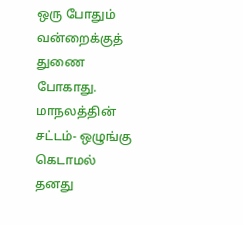ஒரு போதும் வன்றைக்குத் துணை போகாது. மாநலத்தின் சட்டம்- ஒழுங்கு கெடாமல் தனது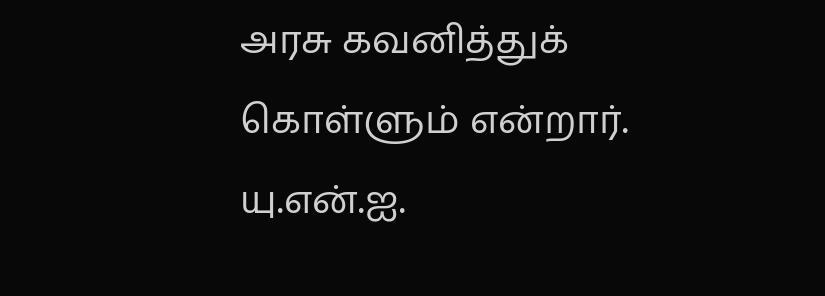அரசு கவனித்துக் கொள்ளும் என்றார்.
யு.என்.ஐ.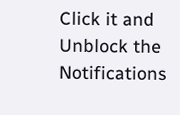Click it and Unblock the Notifications